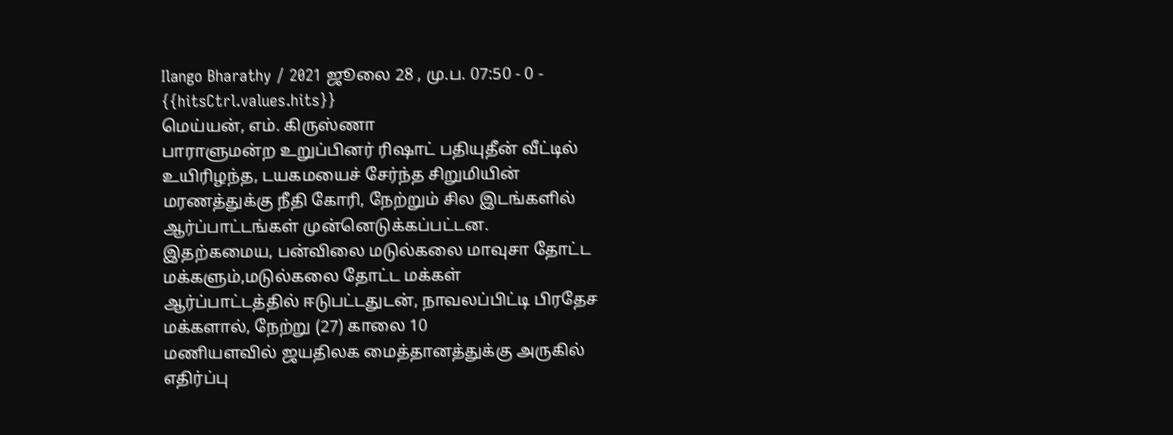Ilango Bharathy / 2021 ஜூலை 28 , மு.ப. 07:50 - 0 - {{hitsCtrl.values.hits}}
மெய்யன், எம். கிருஸ்ணா
பாராளுமன்ற உறுப்பினர் ரிஷாட் பதியுதீன் வீட்டில் உயிரிழந்த, டயகமயைச் சேர்ந்த சிறுமியின் மரணத்துக்கு நீதி கோரி, நேற்றும் சில இடங்களில் ஆர்ப்பாட்டங்கள் முன்னெடுக்கப்பட்டன.
இதற்கமைய, பன்விலை மடுல்கலை மாவுசா தோட்ட மக்களும்,மடுல்கலை தோட்ட மக்கள்
ஆர்ப்பாட்டத்தில் ஈடுபட்டதுடன், நாவலப்பிட்டி பிரதேச மக்களால், நேற்று (27) காலை 10
மணியளவில் ஜயதிலக மைத்தானத்துக்கு அருகில் எதிர்ப்பு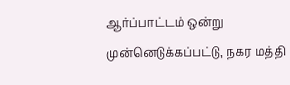ஆர்ப்பாட்டம் ஒன்று
முன்னெடுக்கப்பட்டு, நகர மத்தி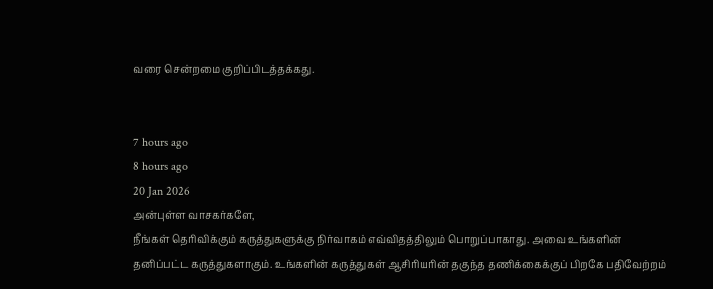வரை சென்றமை குறிப்பிடத்தக்கது.


7 hours ago
8 hours ago
20 Jan 2026
அன்புள்ள வாசகர்களே,
நீங்கள் தெரிவிக்கும் கருத்துகளுக்கு நிர்வாகம் எவ்விதத்திலும் பொறுப்பாகாது. அவை உங்களின் தனிப்பட்ட கருத்துகளாகும். உங்களின் கருத்துகள் ஆசிரியரின் தகுந்த தணிக்கைக்குப் பிறகே பதிவேற்றம்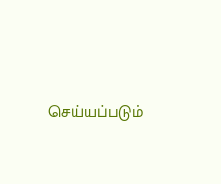செய்யப்படும்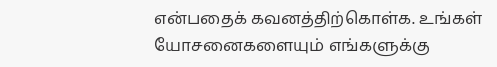என்பதைக் கவனத்திற்கொள்க. உங்கள் யோசனைகளையும் எங்களுக்கு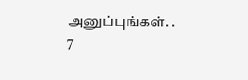அனுப்புங்கள். .
7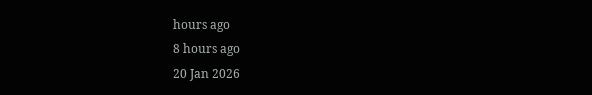hours ago
8 hours ago
20 Jan 2026